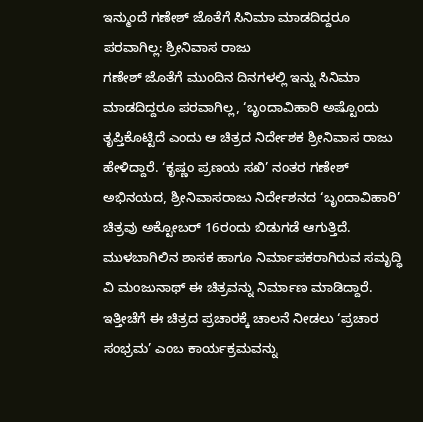ಇನ್ಮುಂದೆ ಗಣೇಶ್ ಜೊತೆಗೆ ಸಿನಿಮಾ ಮಾಡದಿದ್ದರೂ ಪರವಾಗಿಲ್ಲ: ಶ್ರೀನಿವಾಸ ರಾಜು
ಗಣೇಶ್ ಜೊತೆಗೆ ಮುಂದಿನ ದಿನಗಳಲ್ಲಿ ಇನ್ನು ಸಿನಿಮಾ ಮಾಡದಿದ್ದರೂ ಪರವಾಗಿಲ್ಲ, ‘ಬೃಂದಾವಿಹಾರಿ ಅಷ್ಟೊಂದು ತೃಪ್ತಿಕೊಟ್ಟಿದೆ ಎಂದು ಆ ಚಿತ್ರದ ನಿರ್ದೇಶಕ ಶ್ರೀನಿವಾಸ ರಾಜು ಹೇಳಿದ್ದಾರೆ. ‘ಕೃಷ್ಣಂ ಪ್ರಣಯ ಸಖಿ’ ನಂತರ ಗಣೇಶ್ ಅಭಿನಯದ, ಶ್ರೀನಿವಾಸರಾಜು ನಿರ್ದೇಶನದ ‘ಬೃಂದಾವಿಹಾರಿ’ ಚಿತ್ರವು ಅಕ್ಟೋಬರ್ 16ರಂದು ಬಿಡುಗಡೆ ಆಗುತ್ತಿದೆ. ಮುಳಬಾಗಿಲಿನ ಶಾಸಕ ಹಾಗೂ ನಿರ್ಮಾಪಕರಾಗಿರುವ ಸಮೃದ್ಧಿ ವಿ ಮಂಜುನಾಥ್ ಈ ಚಿತ್ರವನ್ನು ನಿರ್ಮಾಣ ಮಾಡಿದ್ದಾರೆ. ಇತ್ತೀಚೆಗೆ ಈ ಚಿತ್ರದ ಪ್ರಚಾರಕ್ಕೆ ಚಾಲನೆ ನೀಡಲು ‘ಪ್ರಚಾರ ಸಂಭ್ರಮ’ ಎಂಬ ಕಾರ್ಯಕ್ರಮವನ್ನು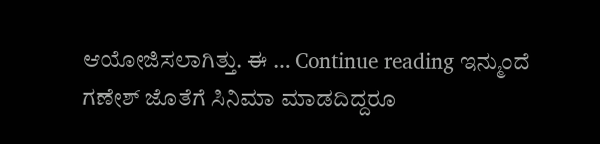ಆಯೋಜಿಸಲಾಗಿತ್ತು. ಈ … Continue reading ಇನ್ಮುಂದೆ ಗಣೇಶ್ ಜೊತೆಗೆ ಸಿನಿಮಾ ಮಾಡದಿದ್ದರೂ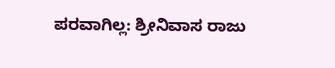ಪರವಾಗಿಲ್ಲ: ಶ್ರೀನಿವಾಸ ರಾಜು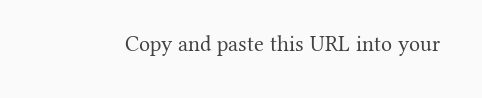Copy and paste this URL into your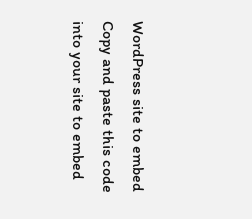WordPress site to embed
Copy and paste this code into your site to embed